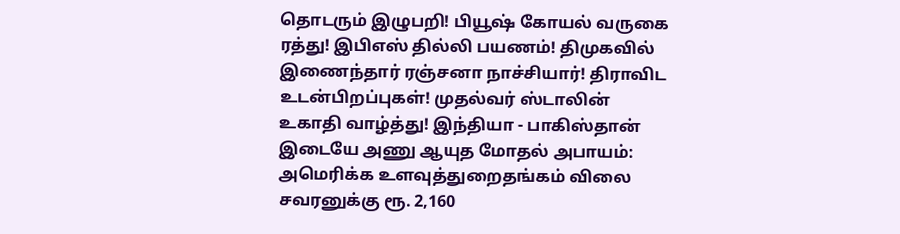தொடரும் இழுபறி! பியூஷ் கோயல் வருகை ரத்து! இபிஎஸ் தில்லி பயணம்! திமுகவில் இணைந்தார் ரஞ்சனா நாச்சியார்! திராவிட உடன்பிறப்புகள்! முதல்வர் ஸ்டாலின் உகாதி வாழ்த்து! இந்தியா - பாகிஸ்தான் இடையே அணு ஆயுத மோதல் அபாயம்: அமெரிக்க உளவுத்துறைதங்கம் விலை சவரனுக்கு ரூ. 2,160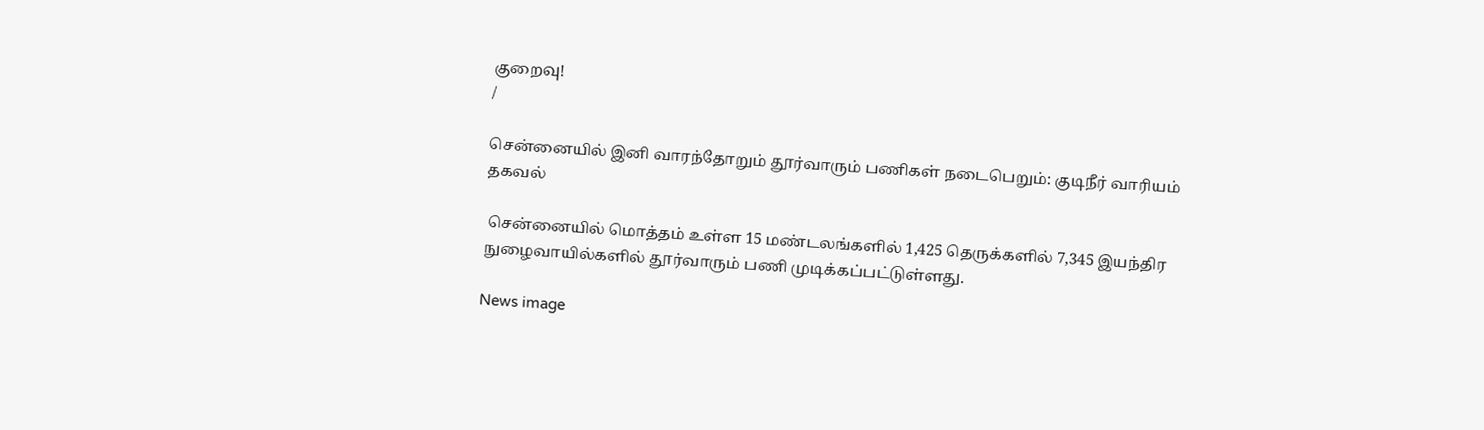குறைவு!
/

சென்னையில் இனி வாரந்தோறும் தூர்வாரும் பணிகள் நடைபெறும்: குடிநீர் வாரியம் தகவல்

 சென்னையில் மொத்தம் உள்ள 15 மண்டலங்களில் 1,425 தெருக்களில் 7,345 இயந்திர நுழைவாயில்களில் தூர்வாரும் பணி முடிக்கப்பட்டுள்ளது.

News image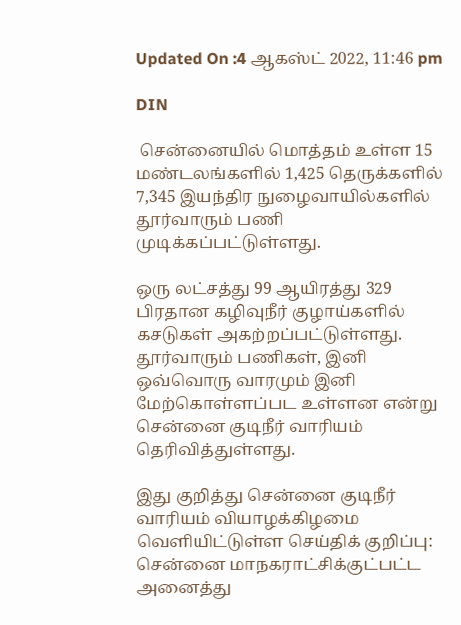Updated On :4 ஆகஸ்ட் 2022, 11:46 pm

DIN

 சென்னையில் மொத்தம் உள்ள 15 மண்டலங்களில் 1,425 தெருக்களில் 7,345 இயந்திர நுழைவாயில்களில் தூர்வாரும் பணி முடிக்கப்பட்டுள்ளது.

ஒரு லட்சத்து 99 ஆயிரத்து 329 பிரதான கழிவுநீர் குழாய்களில் கசடுகள் அகற்றப்பட்டுள்ளது. தூர்வாரும் பணிகள், இனி ஒவ்வொரு வாரமும் இனி மேற்கொள்ளப்பட உள்ளன என்று சென்னை குடிநீர் வாரியம் தெரிவித்துள்ளது.

இது குறித்து சென்னை குடிநீர் வாரியம் வியாழக்கிழமை வெளியிட்டுள்ள செய்திக் குறிப்பு: சென்னை மாநகராட்சிக்குட்பட்ட அனைத்து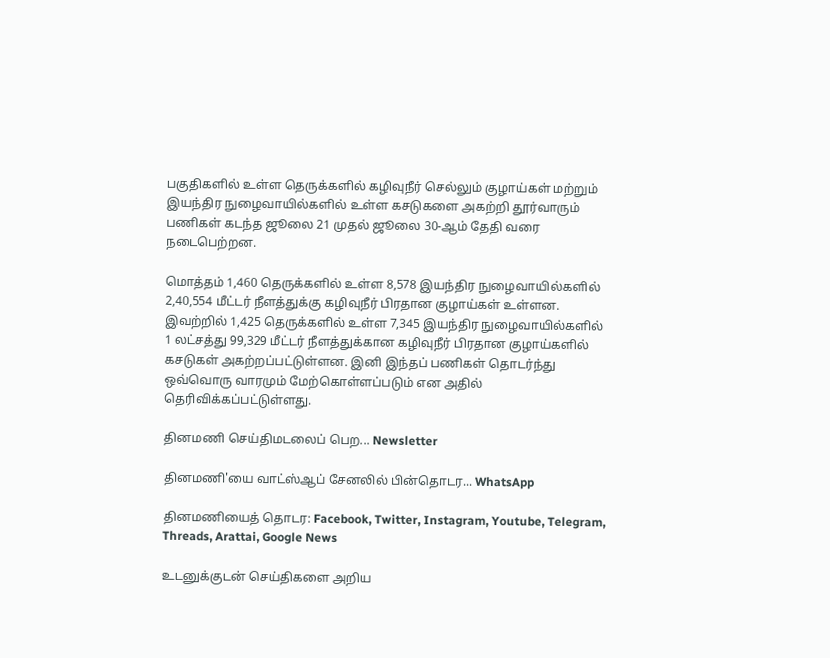பகுதிகளில் உள்ள தெருக்களில் கழிவுநீர் செல்லும் குழாய்கள் மற்றும் இயந்திர நுழைவாயில்களில் உள்ள கசடுகளை அகற்றி தூர்வாரும் பணிகள் கடந்த ஜூலை 21 முதல் ஜூலை 30-ஆம் தேதி வரை நடைபெற்றன.

மொத்தம் 1,460 தெருக்களில் உள்ள 8,578 இயந்திர நுழைவாயில்களில் 2,40,554 மீட்டர் நீளத்துக்கு கழிவுநீர் பிரதான குழாய்கள் உள்ளன. இவற்றில் 1,425 தெருக்களில் உள்ள 7,345 இயந்திர நுழைவாயில்களில் 1 லட்சத்து 99,329 மீட்டர் நீளத்துக்கான கழிவுநீர் பிரதான குழாய்களில் கசடுகள் அகற்றப்பட்டுள்ளன. இனி இந்தப் பணிகள் தொடர்ந்து ஒவ்வொரு வாரமும் மேற்கொள்ளப்படும் என அதில் தெரிவிக்கப்பட்டுள்ளது.

தினமணி செய்திமடலைப் பெற... Newsletter

தினமணி'யை வாட்ஸ்ஆப் சேனலில் பின்தொடர... WhatsApp

தினமணியைத் தொடர: Facebook, Twitter, Instagram, Youtube, Telegram, Threads, Arattai, Google News

உடனுக்குடன் செய்திகளை அறிய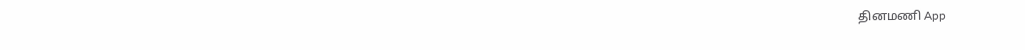தினமணி App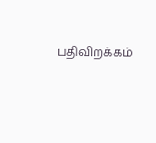பதிவிறக்கம்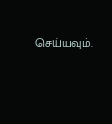செய்யவும்.